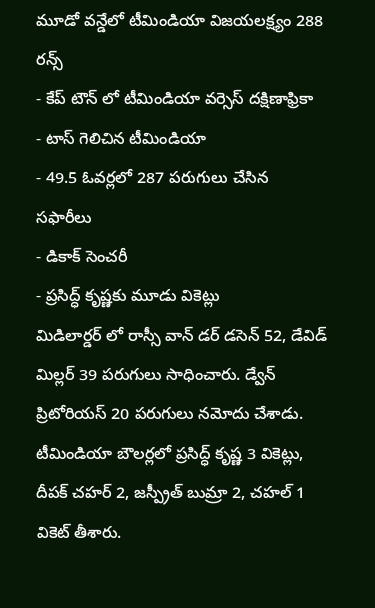మూడో వన్డేలో టీమిండియా విజయలక్ష్యం 288 రన్స్
- కేప్ టౌన్ లో టీమిండియా వర్సెస్ దక్షిణాఫ్రికా
- టాస్ గెలిచిన టీమిండియా
- 49.5 ఓవర్లలో 287 పరుగులు చేసిన సఫారీలు
- డికాక్ సెంచరీ
- ప్రసిద్ధ్ కృష్ణకు మూడు వికెట్లు
మిడిలార్డర్ లో రాస్సీ వాన్ డర్ డసెన్ 52, డేవిడ్ మిల్లర్ 39 పరుగులు సాధించారు. డ్వేన్ ప్రిటోరియస్ 20 పరుగులు నమోదు చేశాడు. టీమిండియా బౌలర్లలో ప్రసిద్ధ్ కృష్ణ 3 వికెట్లు, దీపక్ చహర్ 2, జస్ప్రీత్ బుమ్రా 2, చహల్ 1 వికెట్ తీశారు.